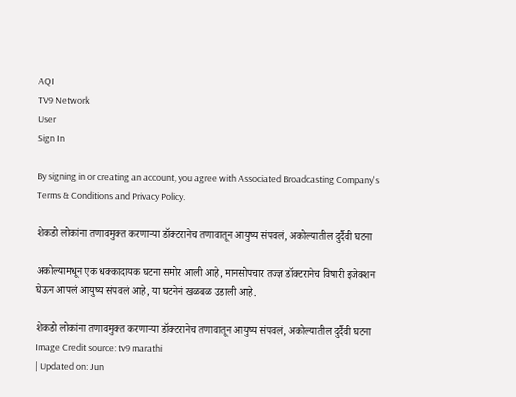AQI
TV9 Network
User
Sign In

By signing in or creating an account, you agree with Associated Broadcasting Company's Terms & Conditions and Privacy Policy.

शेकडो लोकांना तणावमुक्त करणाऱ्या डॉक्टरानेच तणावातून आयुष्य संपवलं, अकोल्यातील दुर्दैवी घटना

अकोल्यामधून एक धक्कादायक घटना समोर आली आहे, मानसोपचार तज्ज्ञ डॉक्टरानेच विषारी इजेक्शन घेऊन आपलं आयुष्य संपवलं आहे, या घटनेनं खळबळ उडाली आहे.

शेकडो लोकांना तणावमुक्त करणाऱ्या डॉक्टरानेच तणावातून आयुष्य संपवलं, अकोल्यातील दुर्दैवी घटना
Image Credit source: tv9 marathi
| Updated on: Jun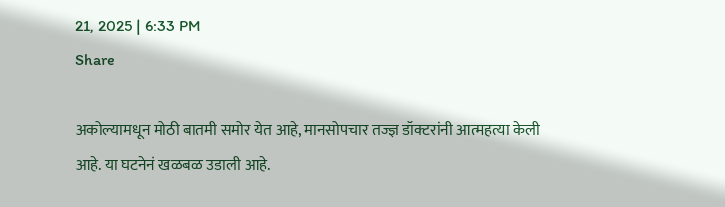21, 2025 | 6:33 PM
Share

अकोल्यामधून मोठी बातमी समोर येत आहे, मानसोपचार तज्ज्ञ डॉक्टरांनी आत्महत्या केली आहे. या घटनेनं खळबळ उडाली आहे.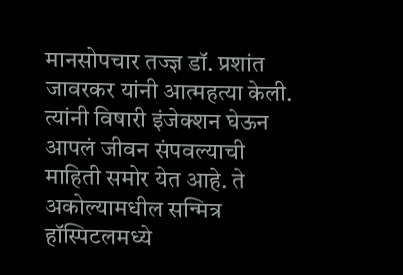मानसोपचार तज्ज्ञ डॉ. प्रशांत जावरकर यांनी आत्महत्या केली. त्यांनी विषारी इंजेक्शन घेऊन आपलं जीवन संपवल्याची  माहिती समोर येत आहे. ते अकोल्यामधील सन्मित्र हॉस्पिटलमध्ये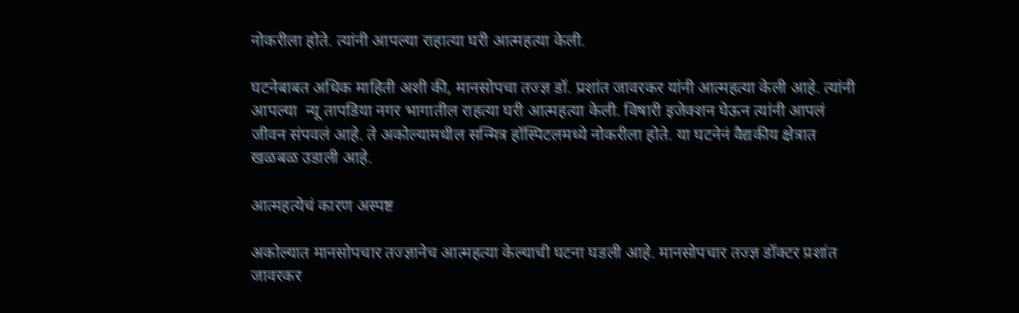नोकरीला होते. त्यांनी आपल्या राहात्या घरी आत्महत्या केली.

घटनेबाबत अधिक माहिती अशी की, मानसोपचा तज्ज्ञ डॉ. प्रशांत जावरकर यांनी आत्महत्या केली आहे. त्यांनी आपल्या  न्यू तापडिया नगर भागातील राहत्या घरी आत्महत्या केली. विषारी इजेक्शन घेऊन त्यांनी आपलं जीवन संपवलं आहे. ते अकोल्यामधील सन्मित्र हॉस्पिटलमध्ये नोकरीला होते. या घटनेनं वैद्यकीय क्षेत्रात खळबळ उडाली आहे.

आत्महत्येचं कारण अस्पष्ट

अकोल्यात मानसोपचार तज्ज्ञानेच आत्महत्या केल्याची घटना घडली आहे. मानसोपचार तज्ज्ञ डॉक्टर प्रशांत जावरकर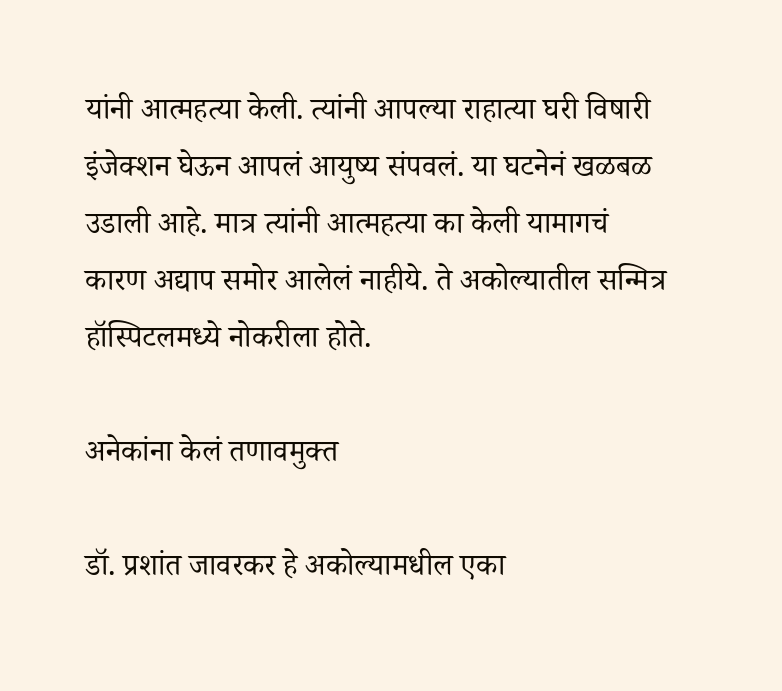यांनी आत्महत्या केली. त्यांनी आपल्या राहात्या घरी विषारी इंजेक्शन घेऊन आपलं आयुष्य संपवलं. या घटनेनं खळबळ उडाली आहे. मात्र त्यांनी आत्महत्या का केली यामागचं कारण अद्याप समोर आलेलं नाहीये. ते अकोल्यातील सन्मित्र हॉस्पिटलमध्ये नोकरीला होते.

अनेकांना केलं तणावमुक्त

डॉ. प्रशांत जावरकर हे अकोल्यामधील एका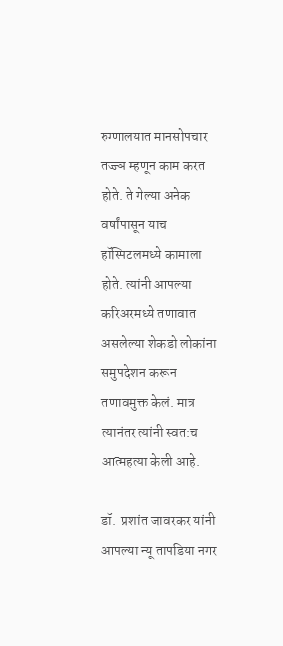रुग्णालयात मानसोपचार तज्ज्ञ म्हणून काम करत होते. ते गेल्या अनेक वर्षांपासून याच हॉस्पिटलमध्ये कामाला होते. त्यांनी आपल्या करिअरमध्ये तणावात असलेल्या शेकडो लोकांना समुपदेशन करून तणावमुक्त केलं. मात्र त्यानंतर त्यांनी स्वत:च आत्महत्या केली आहे.

डॉ.  प्रशांत जावरकर यांनी आपल्या न्यू तापडिया नगर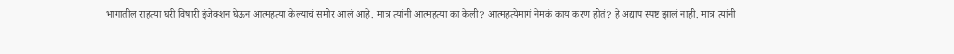भागातील राहत्या घरी विषारी इंजेक्शन घेऊन आत्महत्या केल्याचं समोर आलं आहे. मात्र त्यांनी आत्महत्या का केली? आत्महत्येमागं नेमकं काय करण होतं? हे अद्याप स्पष्ट झालं नाही. मात्र त्यांनी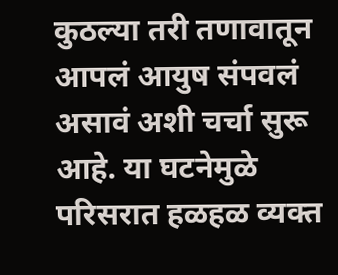कुठल्या तरी तणावातून आपलं आयुष संपवलं असावं अशी चर्चा सुरू आहे. या घटनेमुळे परिसरात हळहळ व्यक्त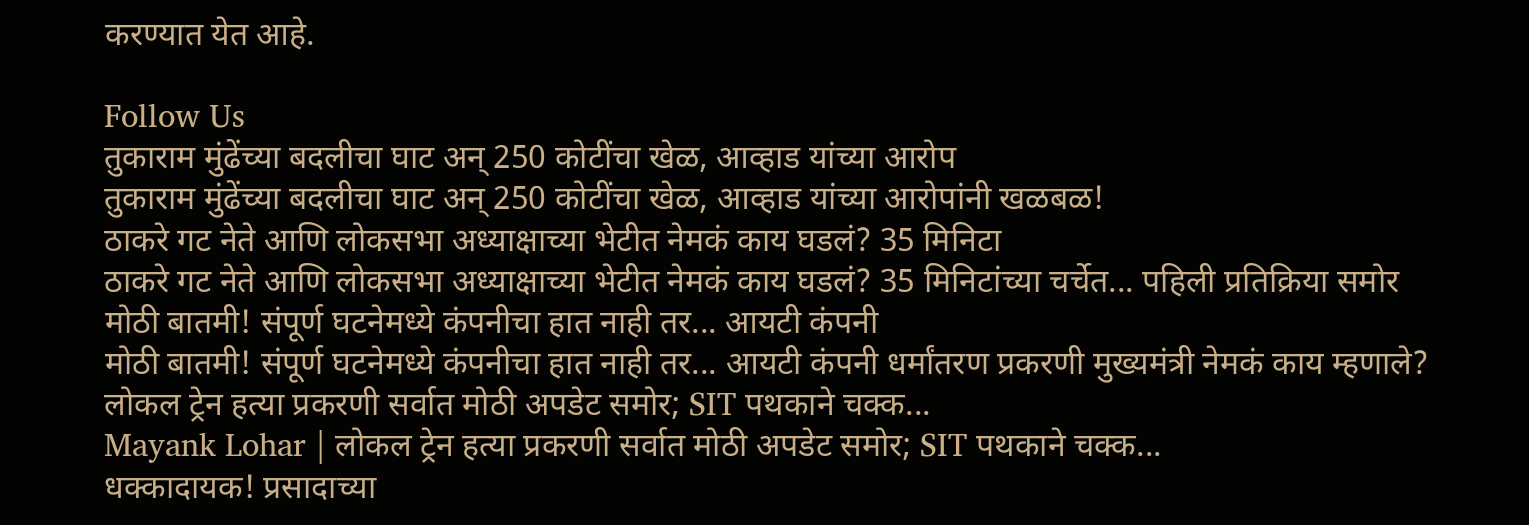करण्यात येत आहे.

Follow Us
तुकाराम मुंढेंच्या बदलीचा घाट अन् 250 कोटींचा खेळ, आव्हाड यांच्या आरोप
तुकाराम मुंढेंच्या बदलीचा घाट अन् 250 कोटींचा खेळ, आव्हाड यांच्या आरोपांनी खळबळ!
ठाकरे गट नेते आणि लोकसभा अध्याक्षाच्या भेटीत नेमकं काय घडलं? 35 मिनिटा
ठाकरे गट नेते आणि लोकसभा अध्याक्षाच्या भेटीत नेमकं काय घडलं? 35 मिनिटांच्या चर्चेत... पहिली प्रतिक्रिया समोर
मोठी बातमी! संपूर्ण घटनेमध्ये कंपनीचा हात नाही तर... आयटी कंपनी
मोठी बातमी! संपूर्ण घटनेमध्ये कंपनीचा हात नाही तर... आयटी कंपनी धर्मांतरण प्रकरणी मुख्यमंत्री नेमकं काय म्हणाले?
लोकल ट्रेन हत्या प्रकरणी सर्वात मोठी अपडेट समोर; SIT पथकाने चक्क...
Mayank Lohar | लोकल ट्रेन हत्या प्रकरणी सर्वात मोठी अपडेट समोर; SIT पथकाने चक्क...
धक्कादायक! प्रसादाच्या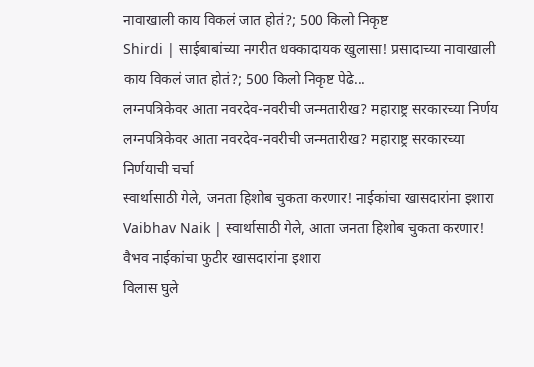नावाखाली काय विकलं जात होतं?; 500 किलो निकृष्ट
Shirdi | साईबाबांच्या नगरीत धक्कादायक खुलासा! प्रसादाच्या नावाखाली काय विकलं जात होतं?; 500 किलो निकृष्ट पेढे...
लग्नपत्रिकेवर आता नवरदेव-नवरीची जन्मतारीख? महाराष्ट्र सरकारच्या निर्णय
लग्नपत्रिकेवर आता नवरदेव-नवरीची जन्मतारीख? महाराष्ट्र सरकारच्या निर्णयाची चर्चा
स्वार्थासाठी गेले, जनता हिशोब चुकता करणार! नाईकांचा खासदारांना इशारा
Vaibhav Naik | स्वार्थासाठी गेले, आता जनता हिशोब चुकता करणार! वैभव नाईकांचा फुटीर खासदारांना इशारा
विलास घुले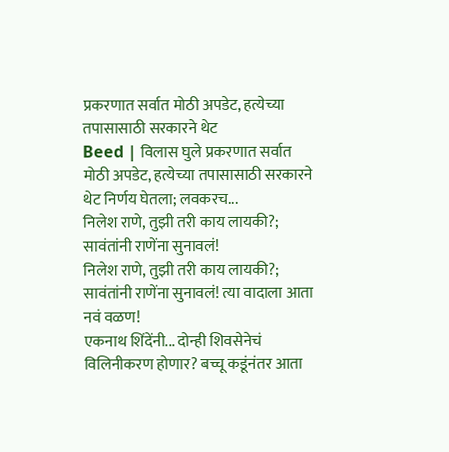प्रकरणात सर्वात मोठी अपडेट, हत्येच्या तपासासाठी सरकारने थेट
Beed | विलास घुले प्रकरणात सर्वात मोठी अपडेट, हत्येच्या तपासासाठी सरकारने थेट निर्णय घेतला; लवकरच...
निलेश राणे, तुझी तरी काय लायकी?; सावंतांनी राणेंना सुनावलं!
निलेश राणे, तुझी तरी काय लायकी?; सावंतांनी राणेंना सुनावलं! त्या वादाला आता नवं वळण!
एकनाथ शिंदेंनी... दोन्ही शिवसेनेचं विलिनीकरण होणार? बच्चू कडूंनंतर आता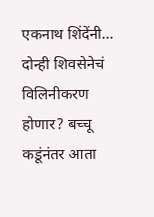एकनाथ शिंदेंनी... दोन्ही शिवसेनेचं विलिनीकरण होणार? बच्चू कडूंनंतर आता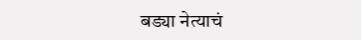बड्या नेत्याचं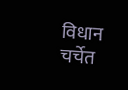विधान चर्चेत